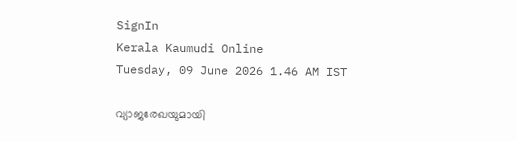SignIn
Kerala Kaumudi Online
Tuesday, 09 June 2026 1.46 AM IST

വ്യാജരേഖയുമായി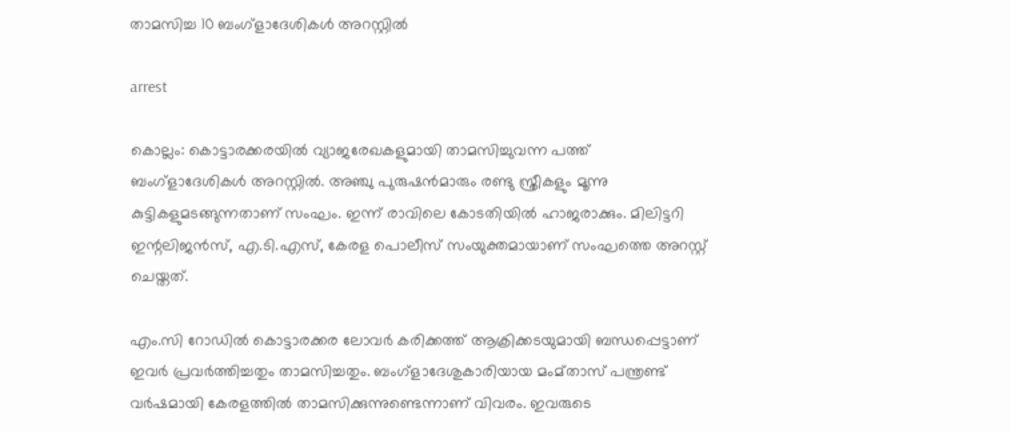താമസിച്ച 10 ബംഗ്ളാദേശികൾ അറസ്റ്റിൽ

arrest

കൊല്ലം: കൊട്ടാരക്കരയിൽ വ്യാജരേഖകളുമായി താമസിച്ചുവന്ന പത്ത് ബംഗ്ളാദേശികൾ അറസ്റ്റിൽ. അഞ്ചു പുരുഷൻമാരും രണ്ടു സ്ത്രീകളും മൂന്നു കുട്ടികളുമടങ്ങുന്നതാണ് സംഘം. ഇന്ന് രാവിലെ കോടതിയിൽ ഹാജരാക്കും. മിലിട്ടറി ഇന്റലിജൻസ്, എ.ടി.എസ്, കേരള പൊലീസ് സംയുക്തമായാണ് സംഘത്തെ അറസ്റ്റ് ചെയ്തത്.

എം.സി റോഡിൽ കൊട്ടാരക്കര ലോവർ കരിക്കത്ത് ആക്രിക്കടയുമായി ബന്ധപ്പെട്ടാണ് ഇവർ പ്രവർത്തിച്ചതും താമസിച്ചതും. ബംഗ്ളാദേശുകാരിയായ മംമ്താസ് പന്ത്രണ്ട് വർഷമായി കേരളത്തിൽ താമസിക്കുന്നുണ്ടെന്നാണ് വിവരം. ഇവരുടെ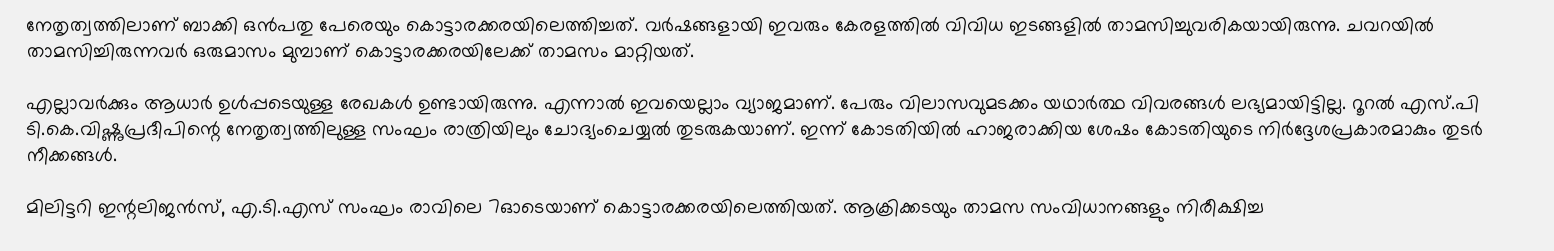നേതൃത്വത്തിലാണ് ബാക്കി ഒൻപതു പേരെയും കൊട്ടാരക്കരയിലെത്തിച്ചത്. വർഷങ്ങളായി ഇവരും കേരളത്തിൽ വിവിധ ഇടങ്ങളിൽ താമസിച്ചുവരികയായിരുന്നു. ചവറയിൽ താമസിച്ചിരുന്നവർ ഒരുമാസം മുമ്പാണ് കൊട്ടാരക്കരയിലേക്ക് താമസം മാറ്റിയത്.

എല്ലാവർക്കും ആധാർ ഉൾപ്പടെയുള്ള രേഖകൾ ഉണ്ടായിരുന്നു. എന്നാൽ ഇവയെല്ലാം വ്യാജമാണ്. പേരും വിലാസവുമടക്കം യഥാർത്ഥ വിവരങ്ങൾ ലഭ്യമായിട്ടില്ല. റൂറൽ എസ്.പി ടി.കെ.വിഷ്ണുപ്രദീപിന്റെ നേതൃത്വത്തിലുള്ള സംഘം രാത്രിയിലും ചോദ്യംചെയ്യൽ തുടരുകയാണ്. ഇന്ന് കോടതിയിൽ ഹാജരാക്കിയ ശേഷം കോടതിയുടെ നിർദ്ദേശപ്രകാരമാകും തുടർ നീക്കങ്ങൾ.

മിലിട്ടറി ഇന്റലിജൻസ്, എ.ടി.എസ് സംഘം രാവിലെ 7ഓടെയാണ് കൊട്ടാരക്കരയിലെത്തിയത്. ആക്രിക്കടയും താമസ സംവിധാനങ്ങളും നിരീക്ഷിച്ച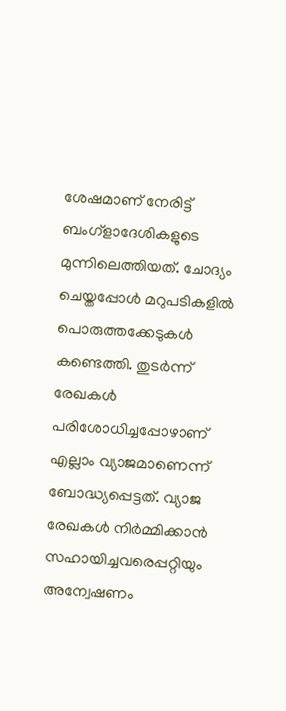ശേഷമാണ് നേരിട്ട് ബംഗ്ളാദേശികളുടെ മുന്നിലെത്തിയത്. ചോദ്യം ചെയ്തപ്പോൾ മറുപടികളിൽ പൊരുത്തക്കേടുകൾ കണ്ടെത്തി. തുടർന്ന് രേഖകൾ പരിശോധിച്ചപ്പോഴാണ് എല്ലാം വ്യാജമാണെന്ന് ബോദ്ധ്യപ്പെട്ടത്. വ്യാജ രേഖകൾ നിർമ്മിക്കാൻ സഹായിച്ചവരെപ്പറ്റിയും അന്വേഷണം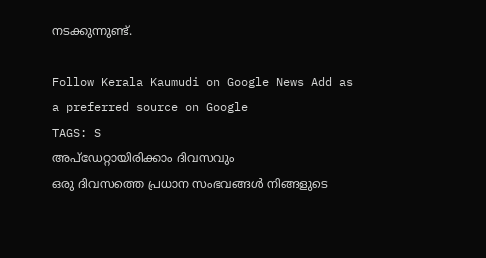നടക്കുന്നുണ്ട്.

Follow Kerala Kaumudi on Google News Add as a preferred source on Google
TAGS: S
അപ്ഡേറ്റായിരിക്കാം ദിവസവും
ഒരു ദിവസത്തെ പ്രധാന സംഭവങ്ങൾ നിങ്ങളുടെ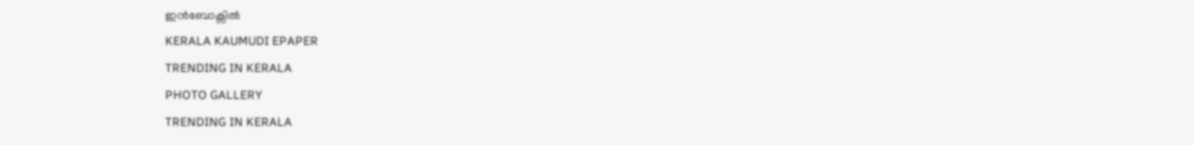ഇൻബോക്സിൽ
KERALA KAUMUDI EPAPER
TRENDING IN KERALA
PHOTO GALLERY
TRENDING IN KERALA